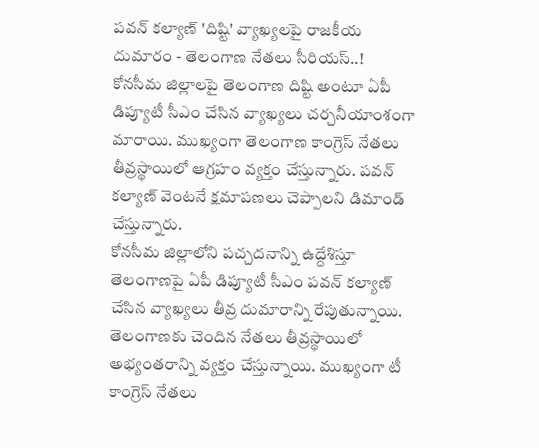పవన్ కల్యాణ్ 'దిష్టి' వ్యాఖ్యలపై రాజకీయ దుమారం - తెలంగాణ నేతలు సీరియస్..!
కోనసీమ జిల్లాలపై తెలంగాణ దిష్టి అంటూ ఏపీ డిప్యూటీ సీఎం చేసిన వ్యాఖ్యలు చర్చనీయాంశంగా మారాయి. ముఖ్యంగా తెలంగాణ కాంగ్రెస్ నేతలు తీవ్రస్థాయిలో ఆగ్రహం వ్యక్తం చేస్తున్నారు. పవన్ కల్యాణ్ వెంటనే క్షమాపణలు చెప్పాలని డిమాండ్ చేస్తున్నారు.
కోనసీమ జిల్లాలోని పచ్చదనాన్ని ఉద్దేశిస్తూ తెలంగాణపై ఏపీ డిప్యూటీ సీఎం పవన్ కల్యాణ్ చేసిన వ్యాఖ్యలు తీవ్ర దుమారాన్ని రేపుతున్నాయి. తెలంగాణకు చెందిన నేతలు తీవ్రస్థాయిలో అభ్యంతరాన్ని వ్యక్తం చేస్తున్నాయి. ముఖ్యంగా టీ కాంగ్రెస్ నేతలు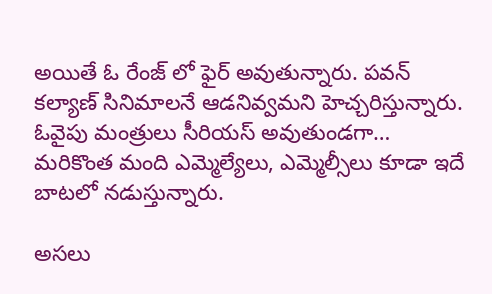అయితే ఓ రేంజ్ లో ఫైర్ అవుతున్నారు. పవన్ కల్యాణ్ సినిమాలనే ఆడనివ్వమని హెచ్చరిస్తున్నారు. ఓవైపు మంత్రులు సీరియస్ అవుతుండగా… మరికొంత మంది ఎమ్మెల్యేలు, ఎమ్మెల్సీలు కూడా ఇదే బాటలో నడుస్తున్నారు.

అసలు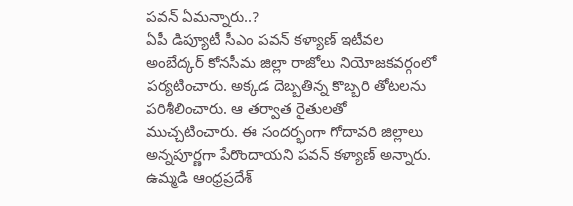పవన్ ఏమన్నారు..?
ఏపీ డిప్యూటీ సీఎం పవన్ కళ్యాణ్ ఇటీవల అంబేద్కర్ కోనసీమ జిల్లా రాజోలు నియోజకవర్గంలో పర్యటించారు. అక్కడ దెబ్బతిన్న కొబ్బరి తోటలను పరిశీలించారు. ఆ తర్వాత రైతులతో ముచ్చటించారు. ఈ సందర్భంగా గోదావరి జిల్లాలు అన్నపూర్ణగా పేరొందాయని పవన్ కళ్యాణ్ అన్నారు. ఉమ్మడి ఆంధ్రప్రదేశ్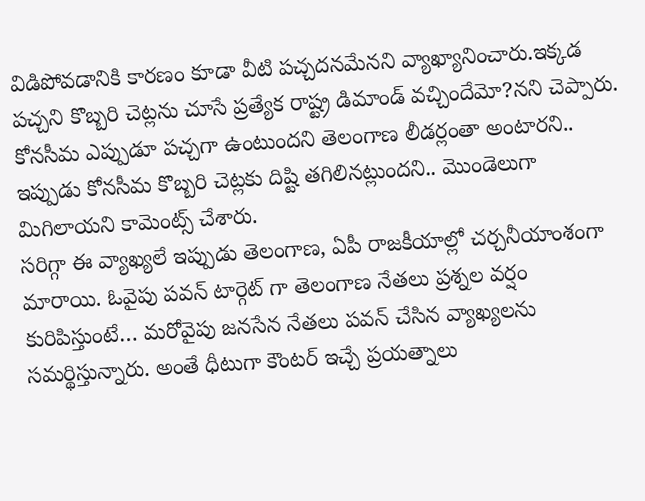విడిపోవడానికి కారణం కూడా వీటి పచ్చదనమేనని వ్యాఖ్యానించారు.ఇక్కడ పచ్చని కొబ్బరి చెట్లను చూసే ప్రత్యేక రాష్ట్ర డిమాండ్ వచ్చిందేమో?నని చెప్పారు. కోనసీమ ఎప్పుడూ పచ్చగా ఉంటుందని తెలంగాణ లీడర్లంతా అంటారని.. ఇప్పుడు కోనసీమ కొబ్బరి చెట్లకు దిష్టి తగిలినట్లుందని.. మొండెలుగా మిగిలాయని కామెంట్స్ చేశారు.
సరిగ్గా ఈ వ్యాఖ్యలే ఇప్పుడు తెలంగాణ, ఏపీ రాజకీయాల్లో చర్చనీయాంశంగా మారాయి. ఓవైపు పవన్ టార్గెట్ గా తెలంగాణ నేతలు ప్రశ్నల వర్షం కురిపిస్తుంటే… మరోవైపు జనసేన నేతలు పవన్ చేసిన వ్యాఖ్యలను సమర్థిస్తున్నారు. అంతే ధీటుగా కౌంటర్ ఇచ్చే ప్రయత్నాలు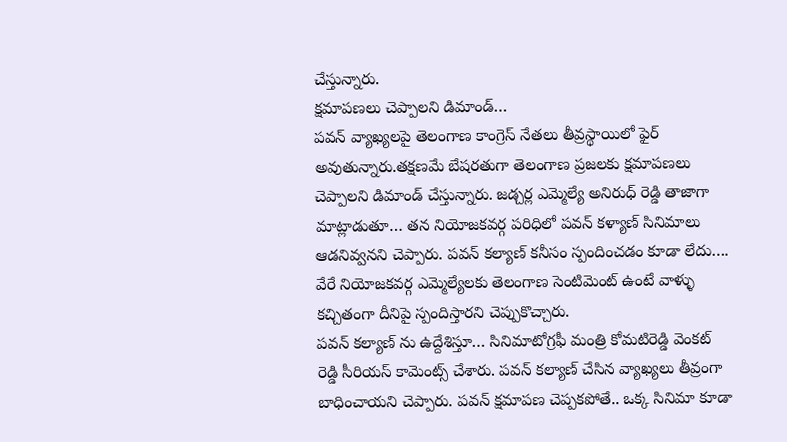చేస్తున్నారు.
క్షమాపణలు చెప్పాలని డిమాండ్…
పవన్ వ్యాఖ్యలపై తెలంగాణ కాంగ్రెస్ నేతలు తీవ్రస్థాయిలో ఫైర్ అవుతున్నారు.తక్షణమే బేషరతుగా తెలంగాణ ప్రజలకు క్షమాపణలు చెప్పాలని డిమాండ్ చేస్తున్నారు. జడ్చర్ల ఎమ్మెల్యే అనిరుధ్ రెడ్డి తాజాగా మాట్లాడుతూ… తన నియోజకవర్గ పరిధిలో పవన్ కళ్యాణ్ సినిమాలు ఆడనివ్వనని చెప్పారు. పవన్ కల్యాణ్ కనీసం స్పందించడం కూడా లేదు…. వేరే నియోజకవర్గ ఎమ్మెల్యేలకు తెలంగాణ సెంటిమెంట్ ఉంటే వాళ్ళు కచ్చితంగా దీనిపై స్పందిస్తారని చెప్పుకొచ్చారు.
పవన్ కల్యాణ్ ను ఉద్దేశిస్తూ… సినిమాటోగ్రఫీ మంత్రి కోమటిరెడ్డి వెంకట్ రెడ్డి సీరియస్ కామెంట్స్ చేశారు. పవన్ కల్యాణ్ చేసిన వ్యాఖ్యలు తీవ్రంగా బాధించాయని చెప్పారు. పవన్ క్షమాపణ చెప్పకపోతే.. ఒక్క సినిమా కూడా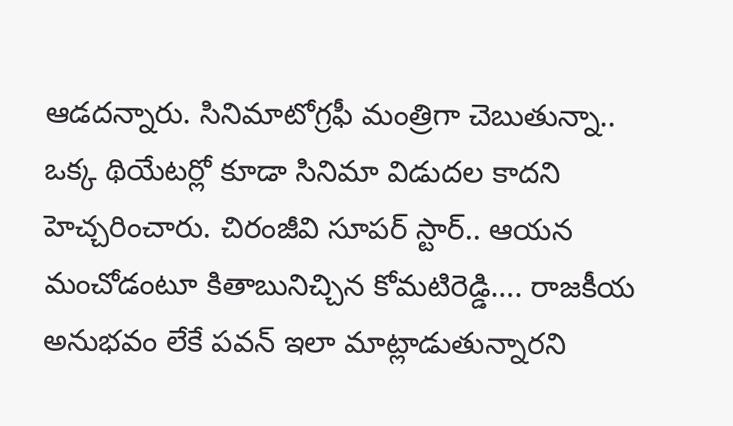ఆడదన్నారు. సినిమాటోగ్రఫీ మంత్రిగా చెబుతున్నా.. ఒక్క థియేటర్లో కూడా సినిమా విడుదల కాదని హెచ్చరించారు. చిరంజీవి సూపర్ స్టార్.. ఆయన మంచోడంటూ కితాబునిచ్చిన కోమటిరెడ్డి…. రాజకీయ అనుభవం లేకే పవన్ ఇలా మాట్లాడుతున్నారని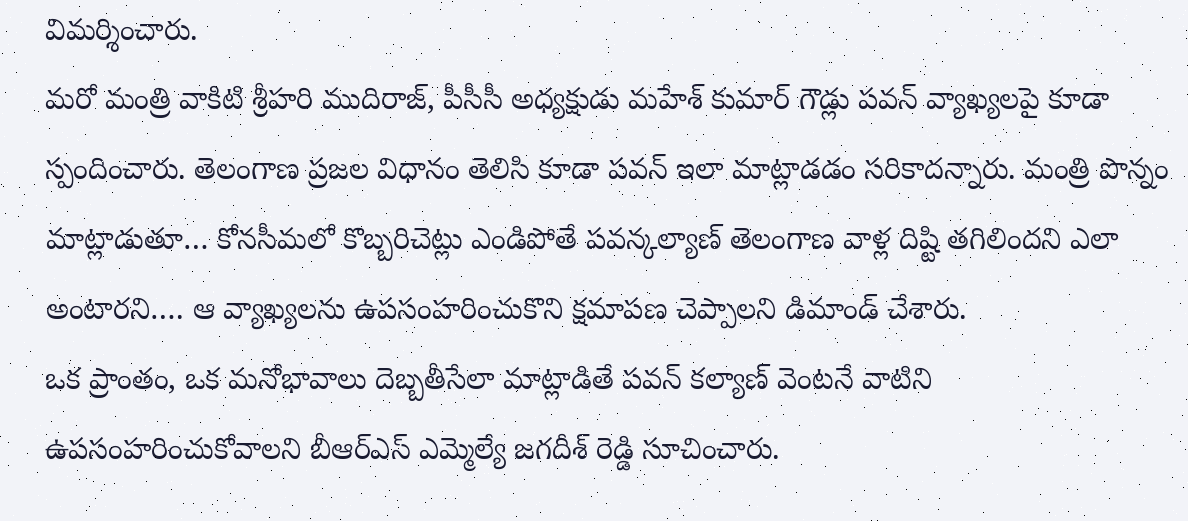విమర్శించారు.
మరో మంత్రి వాకిటి శ్రీహరి ముదిరాజ్, పీసీసీ అధ్యక్షుడు మహేశ్ కుమార్ గౌడ్లు పవన్ వ్యాఖ్యలపై కూడా స్పందించారు. తెలంగాణ ప్రజల విధానం తెలిసి కూడా పవన్ ఇలా మాట్లాడడం సరికాదన్నారు. మంత్రి పొన్నం మాట్లాడుతూ… కోనసీమలో కొబ్బరిచెట్లు ఎండిపోతే పవన్కల్యాణ్ తెలంగాణ వాళ్ల దిష్టి తగిలిందని ఎలా అంటారని…. ఆ వ్యాఖ్యలను ఉపసంహరించుకొని క్షమాపణ చెప్పాలని డిమాండ్ చేశారు.
ఒక ప్రాంతం, ఒక మనోభావాలు దెబ్బతీసేలా మాట్లాడితే పవన్ కల్యాణ్ వెంటనే వాటిని ఉపసంహరించుకోవాలని బీఆర్ఎస్ ఎమ్మెల్యే జగదీశ్ రెడ్డి సూచించారు.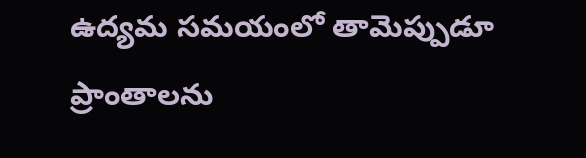ఉద్యమ సమయంలో తామెప్పుడూ ప్రాంతాలను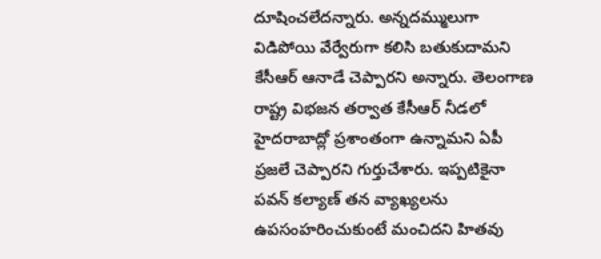దూషించలేదన్నారు. అన్నదమ్ములుగా విడిపోయి వేర్వేరుగా కలిసి బతుకుదామని కేసీఆర్ ఆనాడే చెప్పారని అన్నారు. తెలంగాణ రాష్ట్ర విభజన తర్వాత కేసీఆర్ నీడలో హైదరాబాద్లో ప్రశాంతంగా ఉన్నామని ఏపీ ప్రజలే చెప్పారని గుర్తుచేశారు. ఇప్పటికైనా పవన్ కల్యాణ్ తన వ్యాఖ్యలను ఉపసంహరించుకుంటే మంచిదని హితవు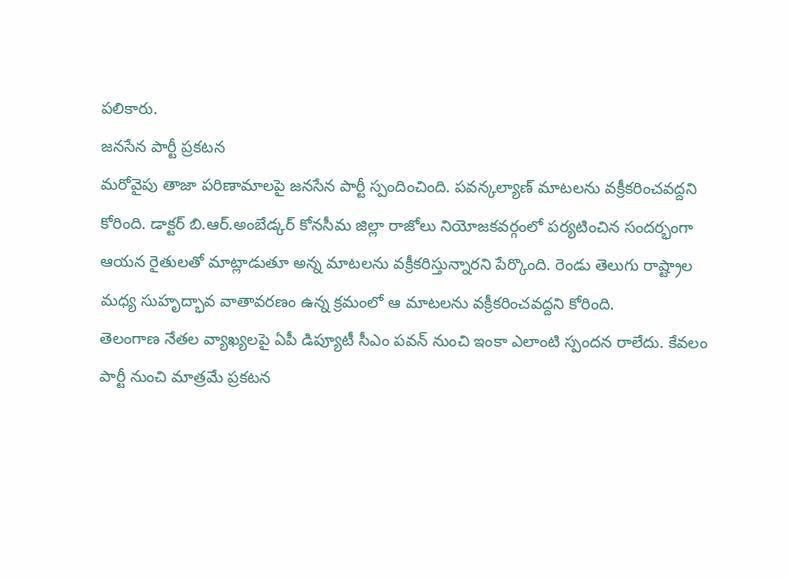పలికారు.
జనసేన పార్టీ ప్రకటన
మరోవైపు తాజా పరిణామాలపై జనసేన పార్టీ స్పందించింది. పవన్కల్యాణ్ మాటలను వక్రీకరించవద్దని కోరింది. డాక్టర్ బి.ఆర్.అంబేడ్కర్ కోనసీమ జిల్లా రాజోలు నియోజకవర్గంలో పర్యటించిన సందర్భంగా ఆయన రైతులతో మాట్లాడుతూ అన్న మాటలను వక్రీకరిస్తున్నారని పేర్కొంది. రెండు తెలుగు రాష్ట్రాల మధ్య సుహృద్భావ వాతావరణం ఉన్న క్రమంలో ఆ మాటలను వక్రీకరించవద్దని కోరింది.
తెలంగాణ నేతల వ్యాఖ్యలపై ఏపీ డిప్యూటీ సీఎం పవన్ నుంచి ఇంకా ఎలాంటి స్పందన రాలేదు. కేవలం పార్టీ నుంచి మాత్రమే ప్రకటన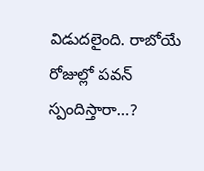విడుదలైంది. రాబోయే రోజుల్లో పవన్ స్పందిస్తారా…?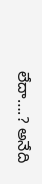లేదా….? అనేది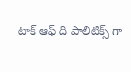టాక్ ఆఫ్ ది పాలిటిక్స్ గా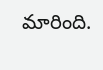మారింది.